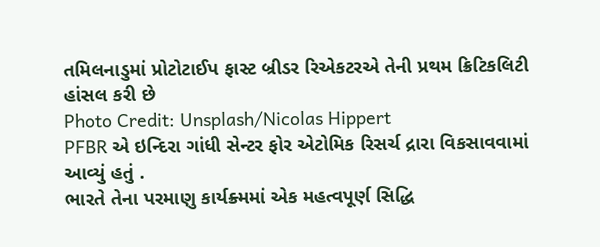તમિલનાડુમાં પ્રોટોટાઈપ ફાસ્ટ બ્રીડર રિએકટરએ તેની પ્રથમ ક્રિટિકલિટી હાંસલ કરી છે
Photo Credit: Unsplash/Nicolas Hippert
PFBR એ ઇન્દિરા ગાંધી સેન્ટર ફોર એટોમિક રિસર્ચ દ્રારા વિકસાવવામાં આવ્યું હતું .
ભારતે તેના પરમાણુ કાર્યક્ર્મમાં એક મહત્વપૂર્ણ સિદ્ધિ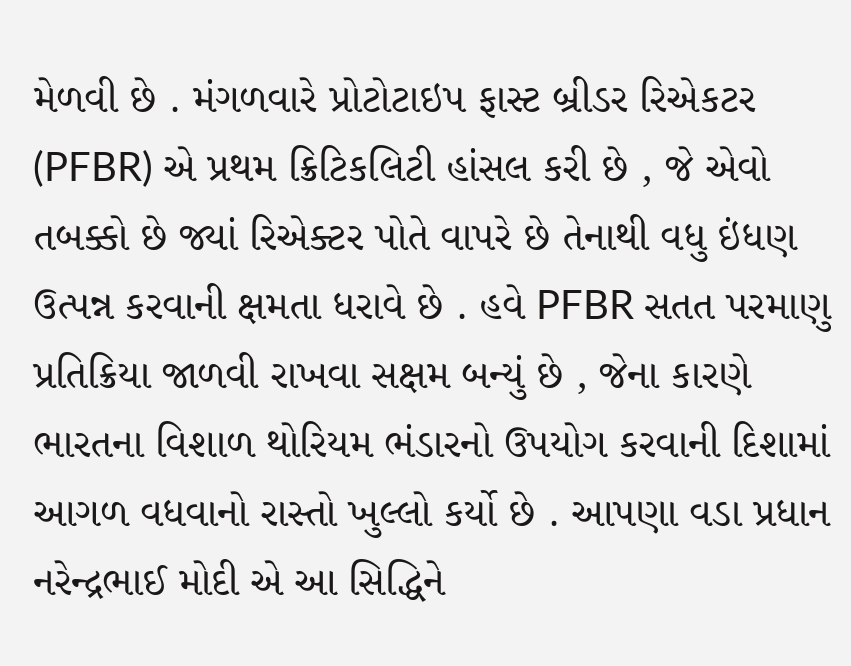મેળવી છે . મંગળવારે પ્રોટોટાઇપ ફાસ્ટ બ્રીડર રિએકટર (PFBR) એ પ્રથમ ક્રિટિકલિટી હાંસલ કરી છે , જે એવો તબક્કો છે જ્યાં રિએક્ટર પોતે વાપરે છે તેનાથી વધુ ઇંધણ ઉત્પન્ન કરવાની ક્ષમતા ધરાવે છે . હવે PFBR સતત પરમાણુ પ્રતિક્રિયા જાળવી રાખવા સક્ષમ બન્યું છે , જેના કારણે ભારતના વિશાળ થોરિયમ ભંડારનો ઉપયોગ કરવાની દિશામાં આગળ વધવાનો રાસ્તો ખુલ્લો કર્યો છે . આપણા વડા પ્રધાન નરેન્દ્રભાઈ મોદી એ આ સિદ્ધિને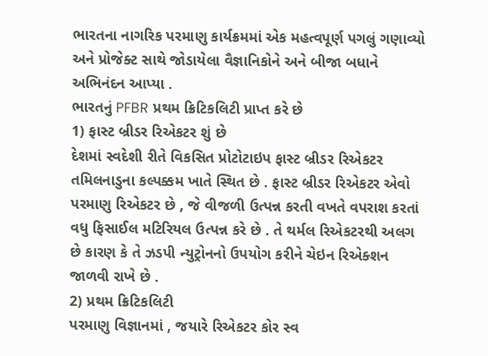ભારતના નાગરિક પરમાણુ કાર્યક્રમમાં એક મહત્વપૂર્ણ પગલું ગણાવ્યો અને પ્રોજેક્ટ સાથે જોડાયેલા વૈજ્ઞાનિકોને અને બીજા બધાને અભિનંદન આપ્યા .
ભારતનું PFBR પ્રથમ ક્રિટિકલિટી પ્રાપ્ત કરે છે
1) ફાસ્ટ બ્રીડર રિએકટર શું છે
દેશમાં સ્વદેશી રીતે વિકસિત પ્રોટોટાઇપ ફાસ્ટ બ્રીડર રિએકટર તમિલનાડુના કલ્પક્કમ ખાતે સ્થિત છે . ફાસ્ટ બ્રીડર રિએકટર એવો પરમાણુ રિએકટર છે , જે વીજળી ઉત્પન્ન કરતી વખતે વપરાશ કરતાં વધુ ફિસાઈલ મટિરિયલ ઉત્પન્ન કરે છે . તે થર્મલ રિએકટરથી અલગ છે કારણ કે તે ઝડપી ન્યુટ્રોનનો ઉપયોગ કરીને ચેઇન રિએક્શન જાળવી રાખે છે .
2) પ્રથમ ક્રિટિકલિટી
પરમાણુ વિજ્ઞાનમાં , જયારે રિએકટર કોર સ્વ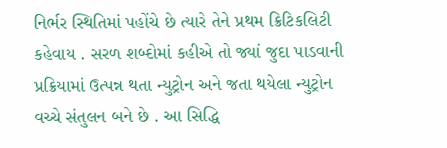નિર્ભર સ્થિતિમાં પહોંચે છે ત્યારે તેને પ્રથમ ક્રિટિકલિટી કહેવાય . સરળ શબ્દોમાં કહીએ તો જ્યાં જુદા પાડવાની પ્રક્રિયામાં ઉત્પન્ન થતા ન્યુટ્રોન અને જતા થયેલા ન્યુટ્રોન વચ્ચે સંતુલન બને છે . આ સિદ્ધિ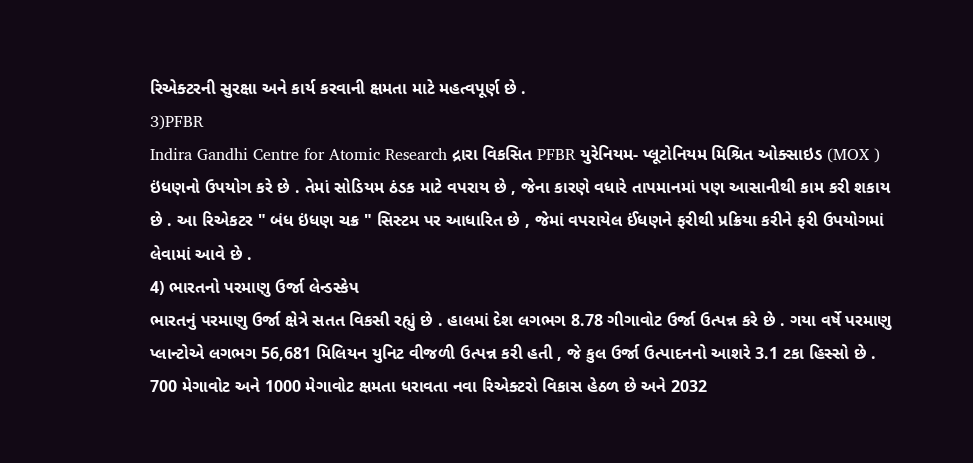રિએક્ટરની સુરક્ષા અને કાર્ય કરવાની ક્ષમતા માટે મહત્વપૂર્ણ છે .
3)PFBR
Indira Gandhi Centre for Atomic Research દ્રારા વિકસિત PFBR યુરેનિયમ- પ્લૂટોનિયમ મિશ્રિત ઓક્સાઇડ (MOX ) ઇંધણનો ઉપયોગ કરે છે . તેમાં સોડિયમ ઠંડક માટે વપરાય છે , જેના કારણે વધારે તાપમાનમાં પણ આસાનીથી કામ કરી શકાય છે . આ રિએકટર " બંધ ઇંધણ ચક્ર " સિસ્ટમ પર આધારિત છે , જેમાં વપરાયેલ ઈંધણને ફરીથી પ્રક્રિયા કરીને ફરી ઉપયોગમાં લેવામાં આવે છે .
4) ભારતનો પરમાણુ ઉર્જા લેન્ડસ્કેપ
ભારતનું પરમાણુ ઉર્જા ક્ષેત્રે સતત વિકસી રહ્યું છે . હાલમાં દેશ લગભગ 8.78 ગીગાવોટ ઉર્જા ઉત્પન્ન કરે છે . ગયા વર્ષે પરમાણુ પ્લાન્ટોએ લગભગ 56,681 મિલિયન યુનિટ વીજળી ઉત્પન્ન કરી હતી , જે કુલ ઉર્જા ઉત્પાદનનો આશરે 3.1 ટકા હિસ્સો છે . 700 મેગાવોટ અને 1000 મેગાવોટ ક્ષમતા ધરાવતા નવા રિએક્ટરો વિકાસ હેઠળ છે અને 2032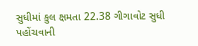સુધીમાં કુલ ક્ષમતા 22.38 ગીગાવોટ સુધી પહોંચવાની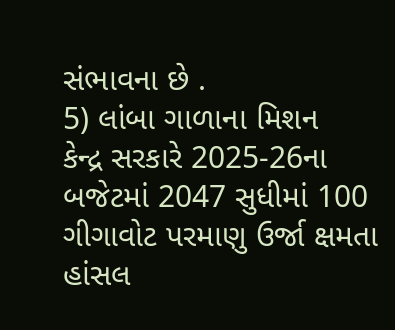સંભાવના છે .
5) લાંબા ગાળાના મિશન
કેન્દ્ર સરકારે 2025-26ના બજેટમાં 2047 સુધીમાં 100 ગીગાવોટ પરમાણુ ઉર્જા ક્ષમતા હાંસલ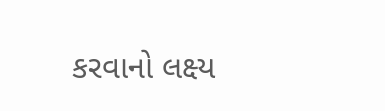કરવાનો લક્ષ્ય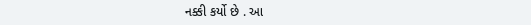નક્કી કર્યો છે . આ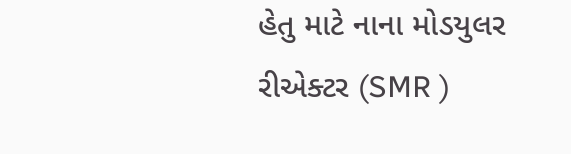હેતુ માટે નાના મોડયુલર રીએક્ટર (SMR )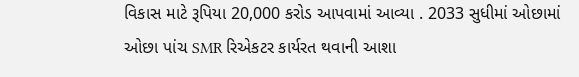વિકાસ માટે રૂપિયા 20,000 કરોડ આપવામાં આવ્યા . 2033 સુધીમાં ઓછામાં ઓછા પાંચ SMR રિએકટર કાર્યરત થવાની આશા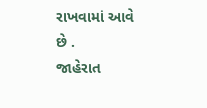રાખવામાં આવે છે .
જાહેરાત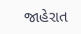જાહેરાત